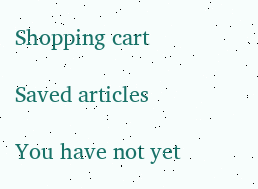Shopping cart

Saved articles

You have not yet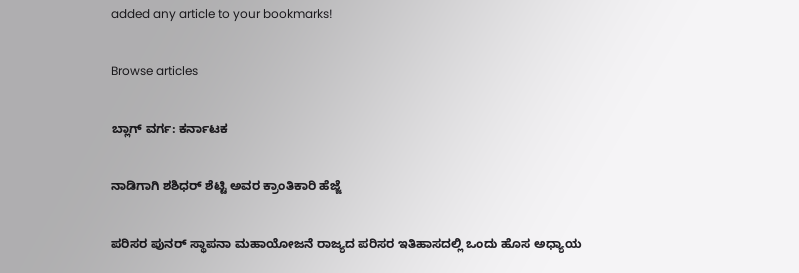added any article to your bookmarks!

Browse articles

ಬ್ಲಾಗ್ ವರ್ಗ: ಕರ್ನಾಟಕ

ನಾಡಿಗಾಗಿ ಶಶಿಧರ್ ಶೆಟ್ಟಿ ಅವರ ಕ್ರಾಂತಿಕಾರಿ ಹೆಜ್ಜೆ

ಪರಿಸರ ಪುನರ್ ಸ್ಥಾಪನಾ ಮಹಾಯೋಜನೆ ರಾಜ್ಯದ ಪರಿಸರ ಇತಿಹಾಸದಲ್ಲಿ ಒಂದು ಹೊಸ ಅಧ್ಯಾಯ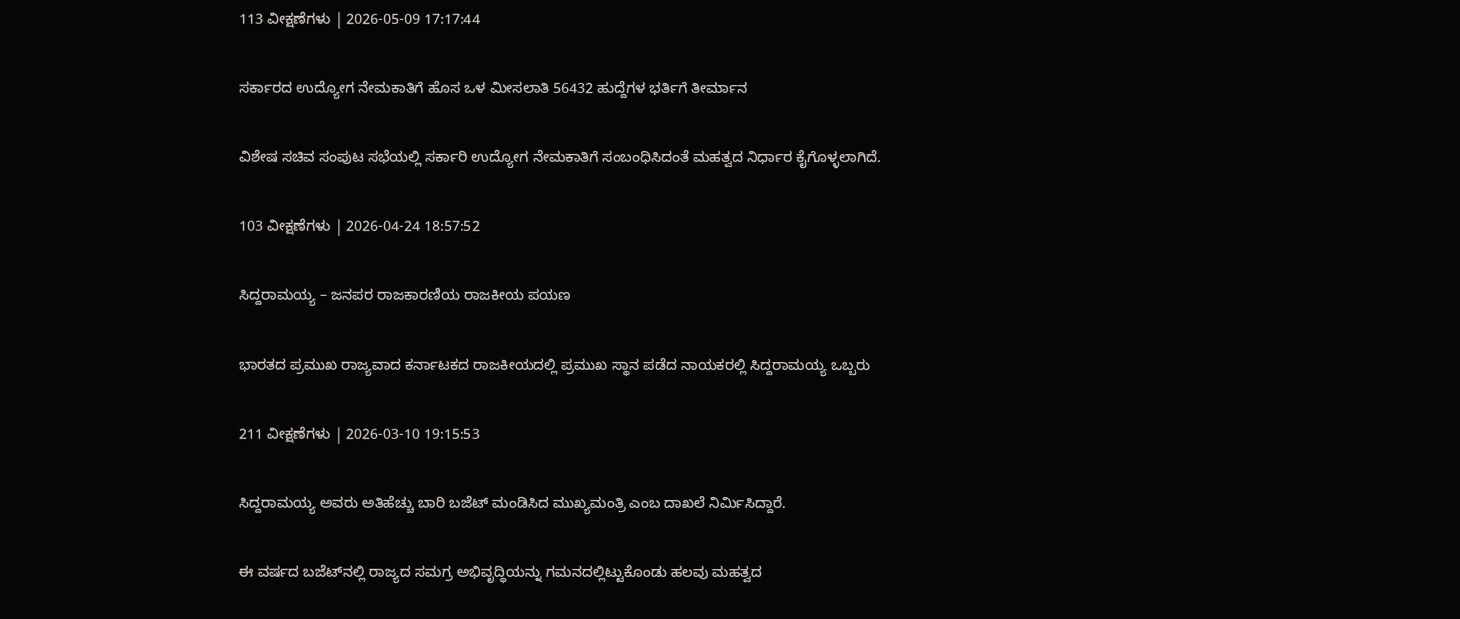113 ವೀಕ್ಷಣೆಗಳು | 2026-05-09 17:17:44

ಸರ್ಕಾರದ ಉದ್ಯೋಗ ನೇಮಕಾತಿಗೆ ಹೊಸ ಒಳ ಮೀಸಲಾತಿ 56432 ಹುದ್ದೆಗಳ ಭರ್ತಿಗೆ ತೀರ್ಮಾನ

ವಿಶೇಷ ಸಚಿವ ಸಂಪುಟ ಸಭೆಯಲ್ಲಿ ಸರ್ಕಾರಿ ಉದ್ಯೋಗ ನೇಮಕಾತಿಗೆ ಸಂಬಂಧಿಸಿದಂತೆ ಮಹತ್ವದ ನಿರ್ಧಾರ ಕೈಗೊಳ್ಳಲಾಗಿದೆ.

103 ವೀಕ್ಷಣೆಗಳು | 2026-04-24 18:57:52

ಸಿದ್ದರಾಮಯ್ಯ – ಜನಪರ ರಾಜಕಾರಣಿಯ ರಾಜಕೀಯ ಪಯಣ

ಭಾರತದ ಪ್ರಮುಖ ರಾಜ್ಯವಾದ ಕರ್ನಾಟಕದ ರಾಜಕೀಯದಲ್ಲಿ ಪ್ರಮುಖ ಸ್ಥಾನ ಪಡೆದ ನಾಯಕರಲ್ಲಿ ಸಿದ್ದರಾಮಯ್ಯ ಒಬ್ಬರು

211 ವೀಕ್ಷಣೆಗಳು | 2026-03-10 19:15:53

ಸಿದ್ದರಾಮಯ್ಯ ಅವರು ಅತಿಹೆಚ್ಚು ಬಾರಿ ಬಜೆಟ್ ಮಂಡಿಸಿದ ಮುಖ್ಯಮಂತ್ರಿ ಎಂಬ ದಾಖಲೆ ನಿರ್ಮಿಸಿದ್ದಾರೆ.

ಈ ವರ್ಷದ ಬಜೆಟ್‌ನಲ್ಲಿ ರಾಜ್ಯದ ಸಮಗ್ರ ಅಭಿವೃದ್ಧಿಯನ್ನು ಗಮನದಲ್ಲಿಟ್ಟುಕೊಂಡು ಹಲವು ಮಹತ್ವದ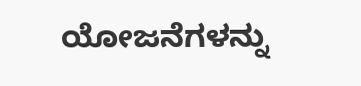ಯೋಜನೆಗಳನ್ನು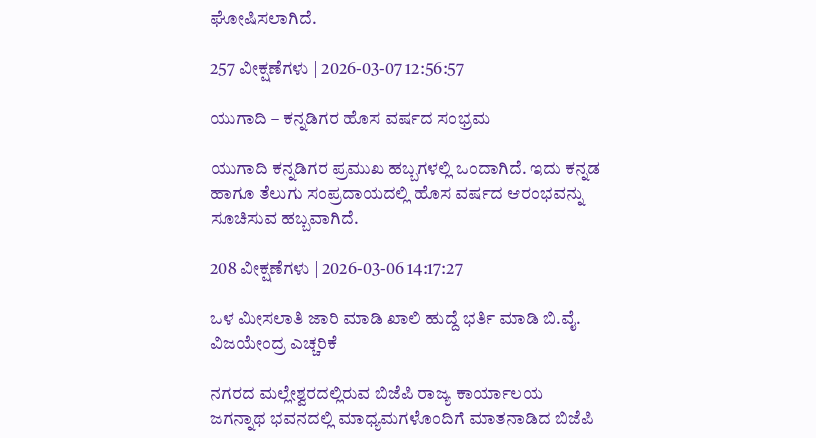ಘೋಷಿಸಲಾಗಿದೆ.

257 ವೀಕ್ಷಣೆಗಳು | 2026-03-07 12:56:57

ಯುಗಾದಿ – ಕನ್ನಡಿಗರ ಹೊಸ ವರ್ಷದ ಸಂಭ್ರಮ

ಯುಗಾದಿ ಕನ್ನಡಿಗರ ಪ್ರಮುಖ ಹಬ್ಬಗಳಲ್ಲಿ ಒಂದಾಗಿದೆ. ಇದು ಕನ್ನಡ ಹಾಗೂ ತೆಲುಗು ಸಂಪ್ರದಾಯದಲ್ಲಿ ಹೊಸ ವರ್ಷದ ಆರಂಭವನ್ನು ಸೂಚಿಸುವ ಹಬ್ಬವಾಗಿದೆ.

208 ವೀಕ್ಷಣೆಗಳು | 2026-03-06 14:17:27

ಒಳ ಮೀಸಲಾತಿ ಜಾರಿ ಮಾಡಿ ಖಾಲಿ ಹುದ್ದೆ ಭರ್ತಿ ಮಾಡಿ ಬಿ.ವೈ. ವಿಜಯೇಂದ್ರ ಎಚ್ಚರಿಕೆ

ನಗರದ ಮಲ್ಲೇಶ್ವರದಲ್ಲಿರುವ ಬಿಜೆಪಿ ರಾಜ್ಯ ಕಾರ್ಯಾಲಯ ಜಗನ್ನಾಥ ಭವನದಲ್ಲಿ ಮಾಧ್ಯಮಗಳೊಂದಿಗೆ ಮಾತನಾಡಿದ ಬಿಜೆಪಿ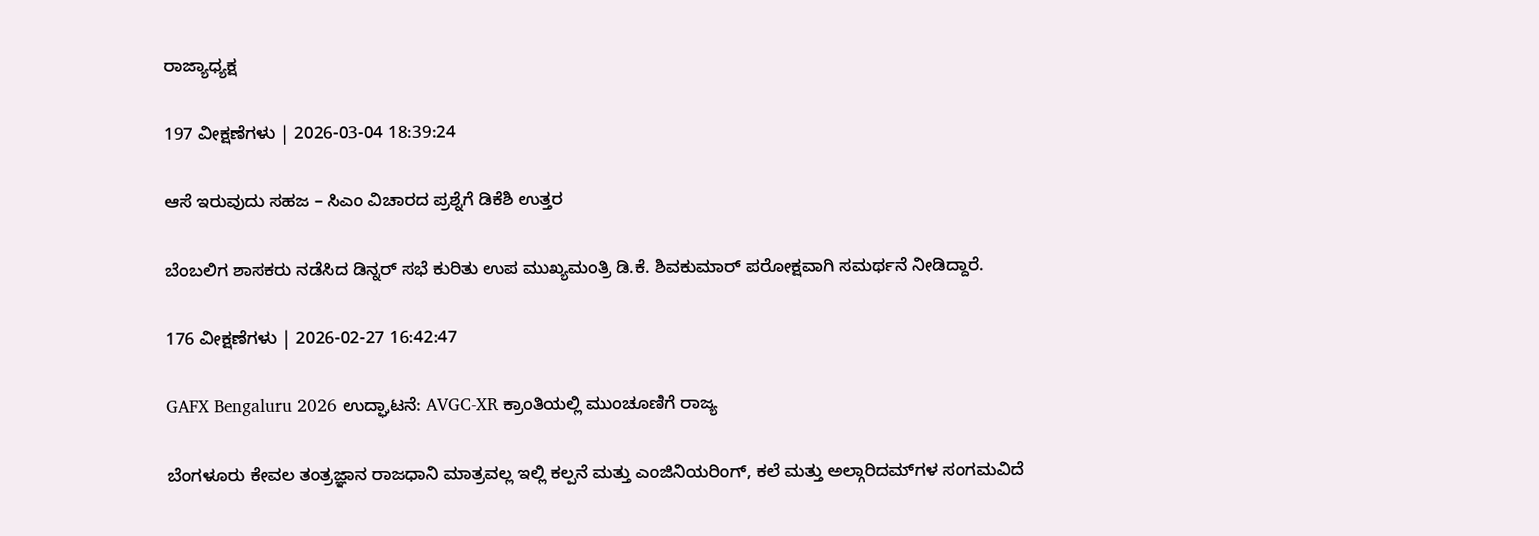ರಾಜ್ಯಾಧ್ಯಕ್ಷ

197 ವೀಕ್ಷಣೆಗಳು | 2026-03-04 18:39:24

ಆಸೆ ಇರುವುದು ಸಹಜ – ಸಿಎಂ ವಿಚಾರದ ಪ್ರಶ್ನೆಗೆ ಡಿಕೆಶಿ ಉತ್ತರ

ಬೆಂಬಲಿಗ ಶಾಸಕರು ನಡೆಸಿದ ಡಿನ್ನರ್ ಸಭೆ ಕುರಿತು ಉಪ ಮುಖ್ಯಮಂತ್ರಿ ಡಿ.ಕೆ. ಶಿವಕುಮಾರ್ ಪರೋಕ್ಷವಾಗಿ ಸಮರ್ಥನೆ ನೀಡಿದ್ದಾರೆ.

176 ವೀಕ್ಷಣೆಗಳು | 2026-02-27 16:42:47

GAFX Bengaluru 2026 ಉದ್ಘಾಟನೆ: AVGC-XR ಕ್ರಾಂತಿಯಲ್ಲಿ ಮುಂಚೂಣಿಗೆ ರಾಜ್ಯ

ಬೆಂಗಳೂರು ಕೇವಲ ತಂತ್ರಜ್ಞಾನ ರಾಜಧಾನಿ ಮಾತ್ರವಲ್ಲ ಇಲ್ಲಿ ಕಲ್ಪನೆ ಮತ್ತು ಎಂಜಿನಿಯರಿಂಗ್, ಕಲೆ ಮತ್ತು ಅಲ್ಗಾರಿದಮ್‌ಗಳ ಸಂಗಮವಿದೆ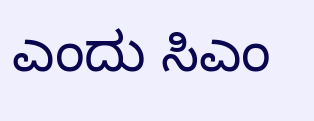ಎಂದು ಸಿಎಂ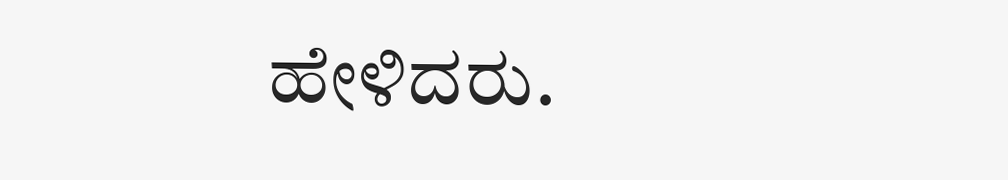ಹೇಳಿದರು.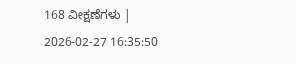168 ವೀಕ್ಷಣೆಗಳು | 2026-02-27 16:35:50